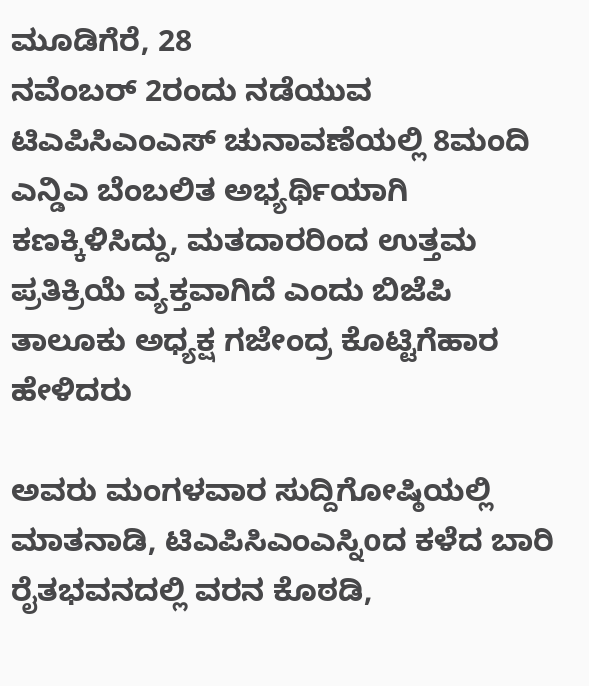ಮೂಡಿಗೆರೆ, 28
ನವೆಂಬರ್ 2ರಂದು ನಡೆಯುವ ಟಿಎಪಿಸಿಎಂಎಸ್ ಚುನಾವಣೆಯಲ್ಲಿ 8ಮಂದಿ ಎನ್ಡಿಎ ಬೆಂಬಲಿತ ಅಭ್ಯರ್ಥಿಯಾಗಿ ಕಣಕ್ಕಿಳಿಸಿದ್ದು, ಮತದಾರರಿಂದ ಉತ್ತಮ ಪ್ರತಿಕ್ರಿಯೆ ವ್ಯಕ್ತವಾಗಿದೆ ಎಂದು ಬಿಜೆಪಿ ತಾಲೂಕು ಅಧ್ಯಕ್ಷ ಗಜೇಂದ್ರ ಕೊಟ್ಟಿಗೆಹಾರ ಹೇಳಿದರು

ಅವರು ಮಂಗಳವಾರ ಸುದ್ದಿಗೋಷ್ಠಿಯಲ್ಲಿ ಮಾತನಾಡಿ, ಟಿಎಪಿಸಿಎಂಎಸ್ನಿoದ ಕಳೆದ ಬಾರಿ ರೈತಭವನದಲ್ಲಿ ವರನ ಕೊಠಡಿ,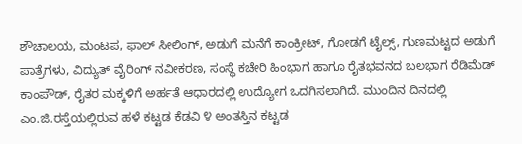ಶೌಚಾಲಯ, ಮಂಟಪ, ಫಾಲ್ ಸೀಲಿಂಗ್, ಅಡುಗೆ ಮನೆಗೆ ಕಾಂಕ್ರೀಟ್, ಗೋಡಗೆ ಟೈಲ್ಸ್, ಗುಣಮಟ್ಟದ ಅಡುಗೆ ಪಾತ್ರೆಗಳು, ವಿದ್ಯುತ್ ವೈರಿಂಗ್ ನವೀಕರಣ, ಸಂಸ್ಥೆ ಕಚೇರಿ ಹಿಂಭಾಗ ಹಾಗೂ ರೈತಭವನದ ಬಲಭಾಗ ರೆಡಿಮೆಡ್ ಕಾಂಪೌಡ್, ರೈತರ ಮಕ್ಕಳಿಗೆ ಅರ್ಹತೆ ಆಧಾರದಲ್ಲಿ ಉದ್ಯೋಗ ಒದಗಿಸಲಾಗಿದೆ. ಮುಂದಿನ ದಿನದಲ್ಲಿ ಎಂ.ಜಿ.ರಸ್ತೆಯಲ್ಲಿರುವ ಹಳೆ ಕಟ್ಟಡ ಕೆಡವಿ ೪ ಅಂತಸ್ತಿನ ಕಟ್ಟಡ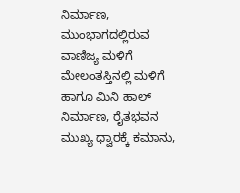ನಿರ್ಮಾಣ, ಮುಂಭಾಗದಲ್ಲಿರುವ ವಾಣಿಜ್ಯ ಮಳಿಗೆ ಮೇಲಂತಸ್ತಿನಲ್ಲಿ ಮಳಿಗೆ ಹಾಗೂ ಮಿನಿ ಹಾಲ್ ನಿರ್ಮಾಣ, ರೈತಭವನ ಮುಖ್ಯ ಧ್ವಾರಕ್ಕೆ ಕಮಾನು,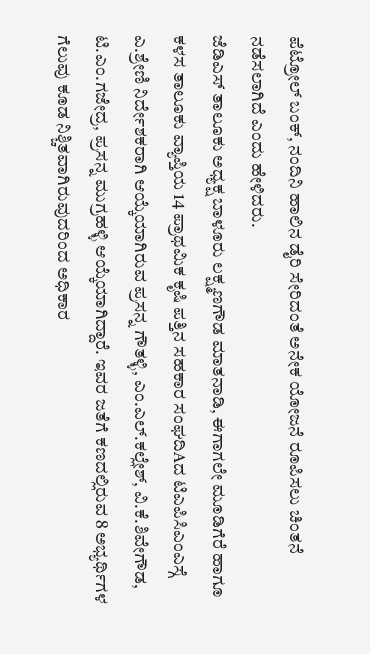ಪೆಟ್ರೋಲ್ ಬಂಕ್, ನಂದಿನಿ ಹಾಲಿನ ಡೈರಿ ಸೇರಿದಂತೆ ಅನೇಕ ಯೋಜನೆ ರೂಪಿಸಲು ಚಿಂತನೆ ನಡೆಸಲಾಗಿದೆ ಎಂದು ಹೇಳಿದರು.
ಜೆಡಿಎಸ್ ತಾಲೂಕು ಅಧ್ಯಕ್ಷ ಬಾಳೂರು ಲಕ್ಷ್ಮಣಗೌಡ ಮಾತನಾಡಿ, ಈಗಾಗಲೇ ಮೂಡಿಗೆರೆ ಹಾಗೂ ಕಳಸ ತಾಲೂಕು ವ್ಯಾಪ್ತಿಯ 14 ಪ್ರಾಥಮಿಕ ಕೃಷಿ ಪತ್ತಿನ ಸಹಕಾರ ಸಂಘದಿAದ ಟಿಎಪಿಸಿಎಂಎಸ್ಗೆ ಎ.ಶ್ರೇಣಿ ನಿರ್ದೇಶಕರಾಗಿ ಆಯ್ಕೆಯಾಗಿರುವ ಪ್ರಸನ್ನ ಗೌತಳ್ಳಿ, ಎಂ.ಎಲ್.ಕಲ್ಲೇಶ್, ವಿ.ಕೆ.ಶಿವೇಗೌಡ, ಟಿ.ಎಂ.ಗಜೇದ್ರ, ಪ್ರಸನ್ನ ಮುಗ್ರಹಳ್ಳಿ ಆಯ್ಕೆಯಾಗಿದ್ದಾರೆ. ಇವರ ಜತೆಗೆ ಕಣದಲ್ಲಿರುವ 8 ಅಭ್ಯರ್ಥಿಗಳ ಗೆಲುವು ಕೂಡ ನಿಶ್ಚಿತವಾಗಿರುವುದರಿಂದ ಅಧಿಕಾರ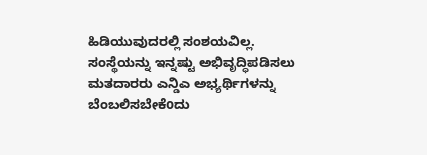ಹಿಡಿಯುವುದರಲ್ಲಿ ಸಂಶಯವಿಲ್ಲ. ಸಂಸ್ಥೆಯನ್ನು ಇನ್ನಷ್ಟು ಅಭಿವೃದ್ಧಿಪಡಿಸಲು ಮತದಾರರು ಎನ್ಡಿಎ ಅಭ್ಯರ್ಥಿಗಳನ್ನು ಬೆಂಬಲಿಸಬೇಕೆoದು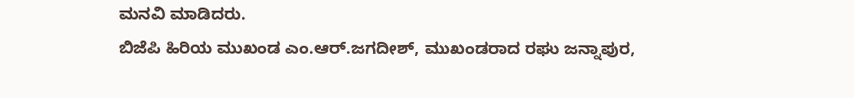ಮನವಿ ಮಾಡಿದರು.
ಬಿಜೆಪಿ ಹಿರಿಯ ಮುಖಂಡ ಎಂ.ಆರ್.ಜಗದೀಶ್, ಮುಖಂಡರಾದ ರಘು ಜನ್ನಾಪುರ,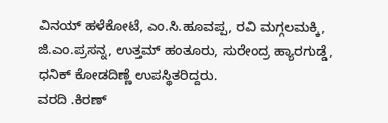ವಿನಯ್ ಹಳೆಕೋಟೆ, ಎಂ.ಸಿ.ಹೂವಪ್ಪ, ರವಿ ಮಗ್ಗಲಮಕ್ಕಿ, ಜಿ.ಎಂ.ಪ್ರಸನ್ನ, ಉತ್ತಮ್ ಹಂತೂರು, ಸುರೇಂದ್ರ ಹ್ಯಾರಗುಡ್ಡೆ, ಧನಿಕ್ ಕೋಡದಿಣ್ಣೆ ಉಪಸ್ಥಿತರಿದ್ದರು.
ವರದಿ .ಕಿರಣ್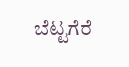ಬೆಟ್ಟಗೆರೆ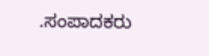.ಸಂಪಾದಕರು